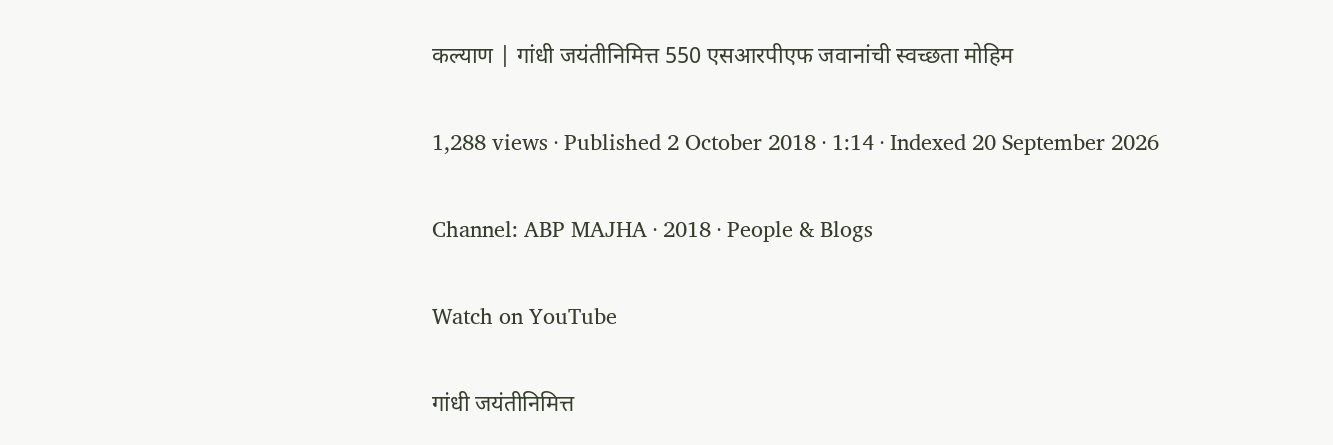कल्याण | गांधी जयंतीनिमित्त 550 एसआरपीएफ जवानांची स्वच्छता मोहिम

1,288 views · Published 2 October 2018 · 1:14 · Indexed 20 September 2026

Channel: ABP MAJHA · 2018 · People & Blogs

Watch on YouTube

गांधी जयंतीनिमित्त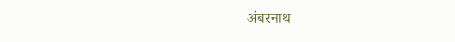अंबरनाथ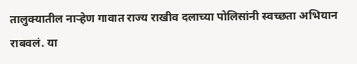तालुक्यातील नाऱ्हेण गावात राज्य राखीव दलाच्या पोलिसांनी स्वच्छता अभियान राबवलं. या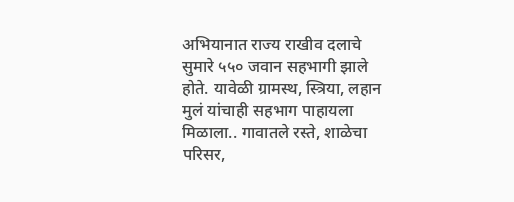अभियानात राज्य राखीव दलाचे सुमारे ५५० जवान सहभागी झाले होते. यावेळी ग्रामस्थ, स्त्रिया, लहान मुलं यांचाही सहभाग पाहायला मिळाला.. गावातले रस्ते, शाळेचा परिसर,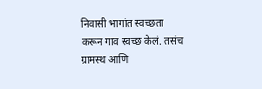निवासी भागांत स्वच्छता करून गाव स्वच्छ केलं. तसंच ग्रामस्थ आणि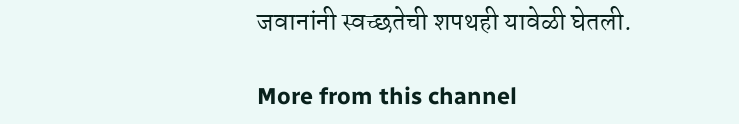जवानांनी स्वच्छतेची शपथही यावेळी घेतली.

More from this channel